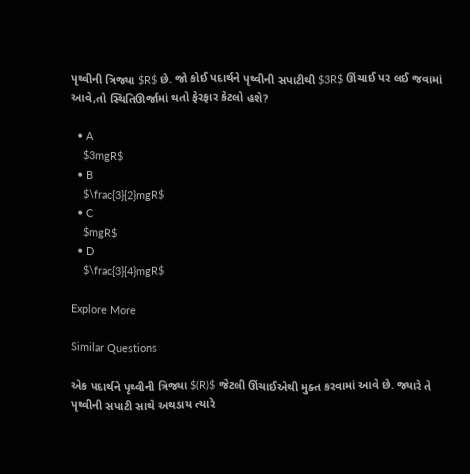પૃથ્વીની ત્રિજ્યા $R$ છે. જો કોઈ પદાર્થને પૃથ્વીની સપાટીથી $3R$ ઊંચાઈ પર લઈ જવામાં આવે,તો સ્થિતિઊર્જામાં થતો ફેરફાર કેટલો હશે?

  • A
    $3mgR$
  • B
    $\frac{3}{2}mgR$
  • C
    $mgR$
  • D
    $\frac{3}{4}mgR$

Explore More

Similar Questions

એક પદાર્થને પૃથ્વીની ત્રિજ્યા $(R)$ જેટલી ઊંચાઈએથી મુક્ત કરવામાં આવે છે. જ્યારે તે પૃથ્વીની સપાટી સાથે અથડાય ત્યારે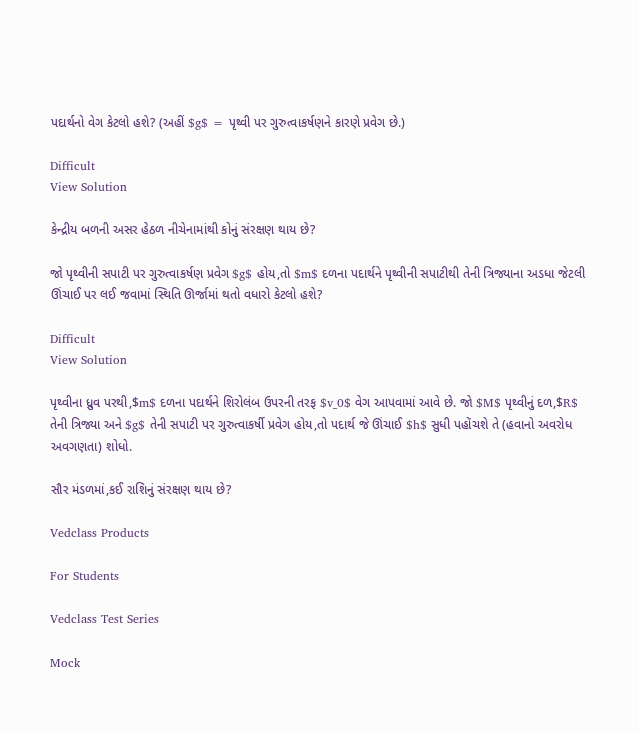પદાર્થનો વેગ કેટલો હશે? (અહીં $g$ = પૃથ્વી પર ગુરુત્વાકર્ષણને કારણે પ્રવેગ છે.)

Difficult
View Solution

કેન્દ્રીય બળની અસર હેઠળ નીચેનામાંથી કોનું સંરક્ષણ થાય છે?

જો પૃથ્વીની સપાટી પર ગુરુત્વાકર્ષણ પ્રવેગ $g$ હોય,તો $m$ દળના પદાર્થને પૃથ્વીની સપાટીથી તેની ત્રિજ્યાના અડધા જેટલી ઊંચાઈ પર લઈ જવામાં સ્થિતિ ઊર્જામાં થતો વધારો કેટલો હશે?

Difficult
View Solution

પૃથ્વીના ધ્રુવ પરથી,$m$ દળના પદાર્થને શિરોલંબ ઉપરની તરફ $v_0$ વેગ આપવામાં આવે છે. જો $M$ પૃથ્વીનું દળ,$R$ તેની ત્રિજ્યા અને $g$ તેની સપાટી પર ગુરુત્વાકર્ષી પ્રવેગ હોય,તો પદાર્થ જે ઊંચાઈ $h$ સુધી પહોંચશે તે (હવાનો અવરોધ અવગણતા) શોધો.

સૌર મંડળમાં,કઈ રાશિનું સંરક્ષણ થાય છે?

Vedclass Products

For Students

Vedclass Test Series

Mock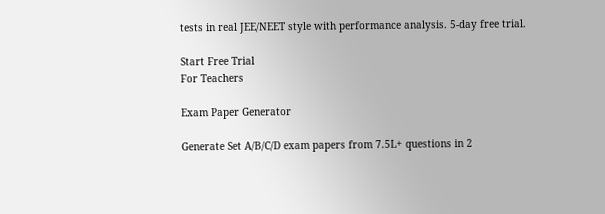tests in real JEE/NEET style with performance analysis. 5-day free trial.

Start Free Trial
For Teachers

Exam Paper Generator

Generate Set A/B/C/D exam papers from 7.5L+ questions in 2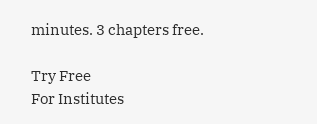minutes. 3 chapters free.

Try Free
For Institutes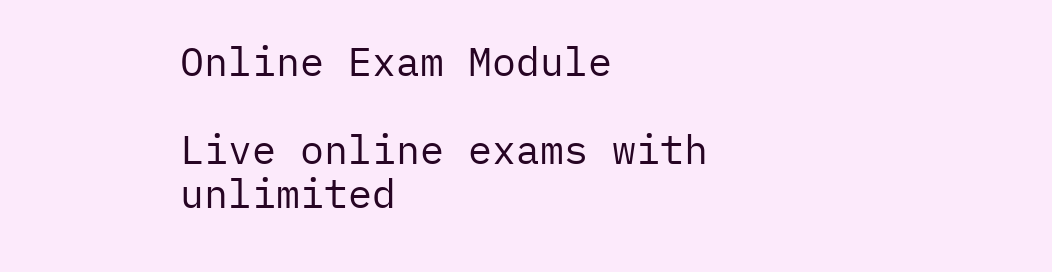Online Exam Module

Live online exams with unlimited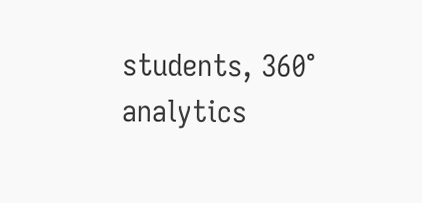students, 360° analytics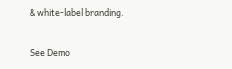& white-label branding.

See Demo